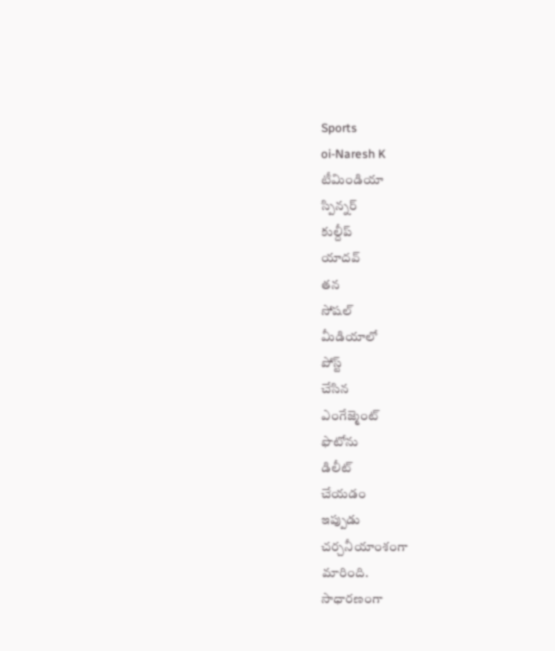Sports
oi-Naresh K
టీమిండియా
స్పిన్నర్
కుల్దీప్
యాదవ్
తన
సోషల్
మీడియాలో
పోస్ట్
చేసిన
ఎంగేజ్మెంట్
ఫొటోను
డిలీట్
చేయడం
ఇప్పుడు
చర్చనీయాంశంగా
మారింది.
సాధారణంగా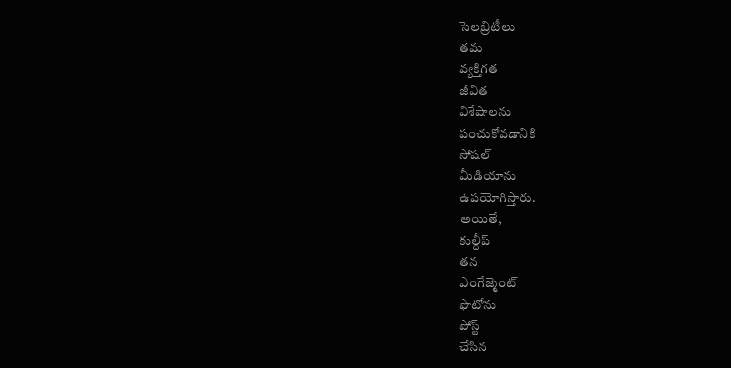సెలబ్రిటీలు
తమ
వ్యక్తిగత
జీవిత
విశేషాలను
పంచుకోవడానికి
సోషల్
మీడియాను
ఉపయోగిస్తారు.
అయితే,
కుల్దీప్
తన
ఎంగేజ్మెంట్
ఫొటోను
పోస్ట్
చేసిన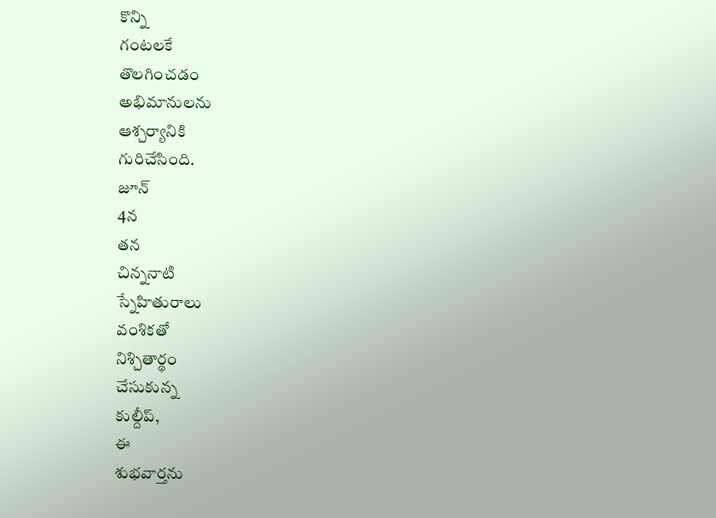కొన్ని
గంటలకే
తొలగించడం
అభిమానులను
ఆశ్చర్యానికి
గురిచేసింది.
జూన్
4న
తన
చిన్ననాటి
స్నేహితురాలు
వంశికతో
నిశ్చితార్థం
చేసుకున్న
కుల్దీప్,
ఈ
శుభవార్తను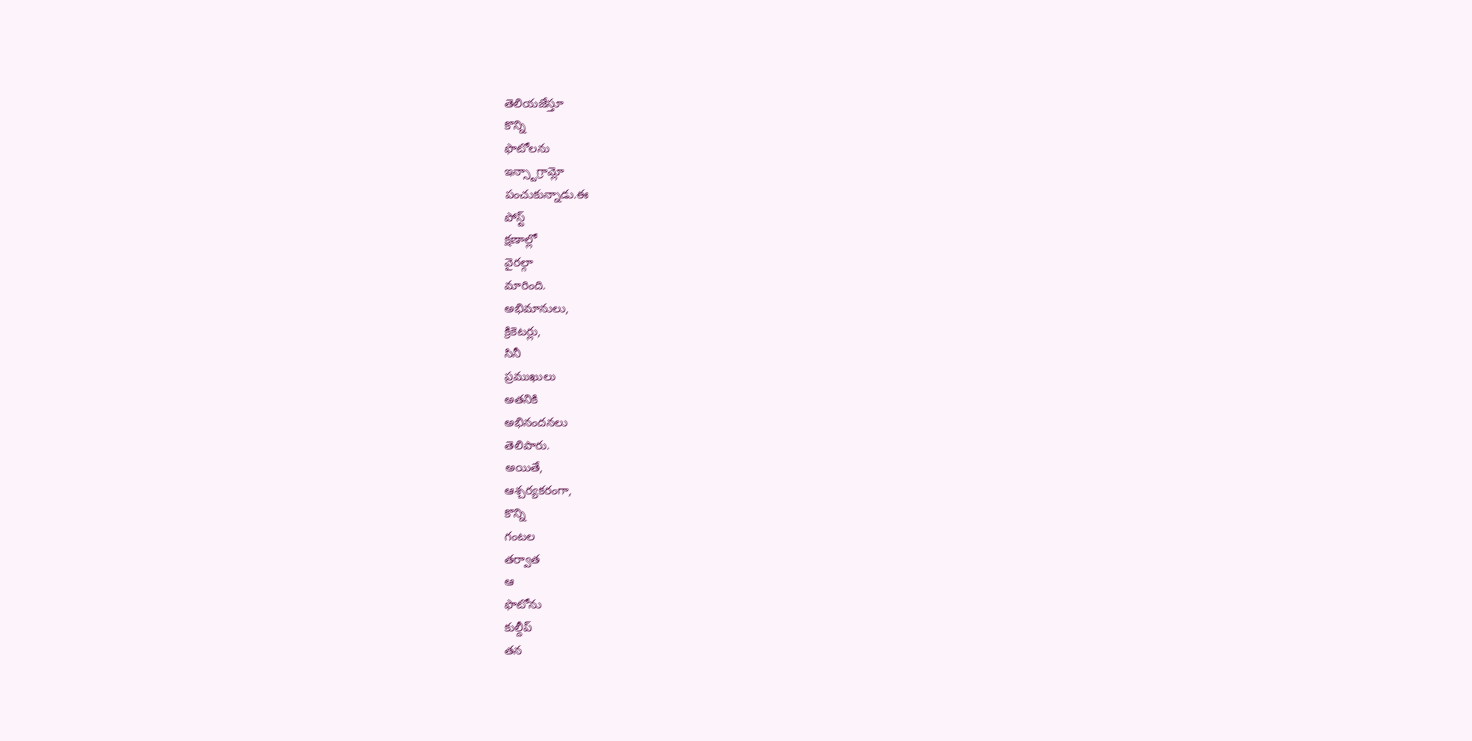తెలియజేస్తూ
కొన్ని
ఫొటోలను
ఇన్స్టాగ్రామ్లో
పంచుకున్నాడు.ఈ
పోస్ట్
క్షణాల్లో
వైరల్గా
మారింది.
అభిమానులు,
క్రికెటర్లు,
సినీ
ప్రముఖులు
అతనికి
అభినందనలు
తెలిపారు.
అయితే,
ఆశ్చర్యకరంగా,
కొన్ని
గంటల
తర్వాత
ఆ
ఫొటోను
కుల్దీప్
తన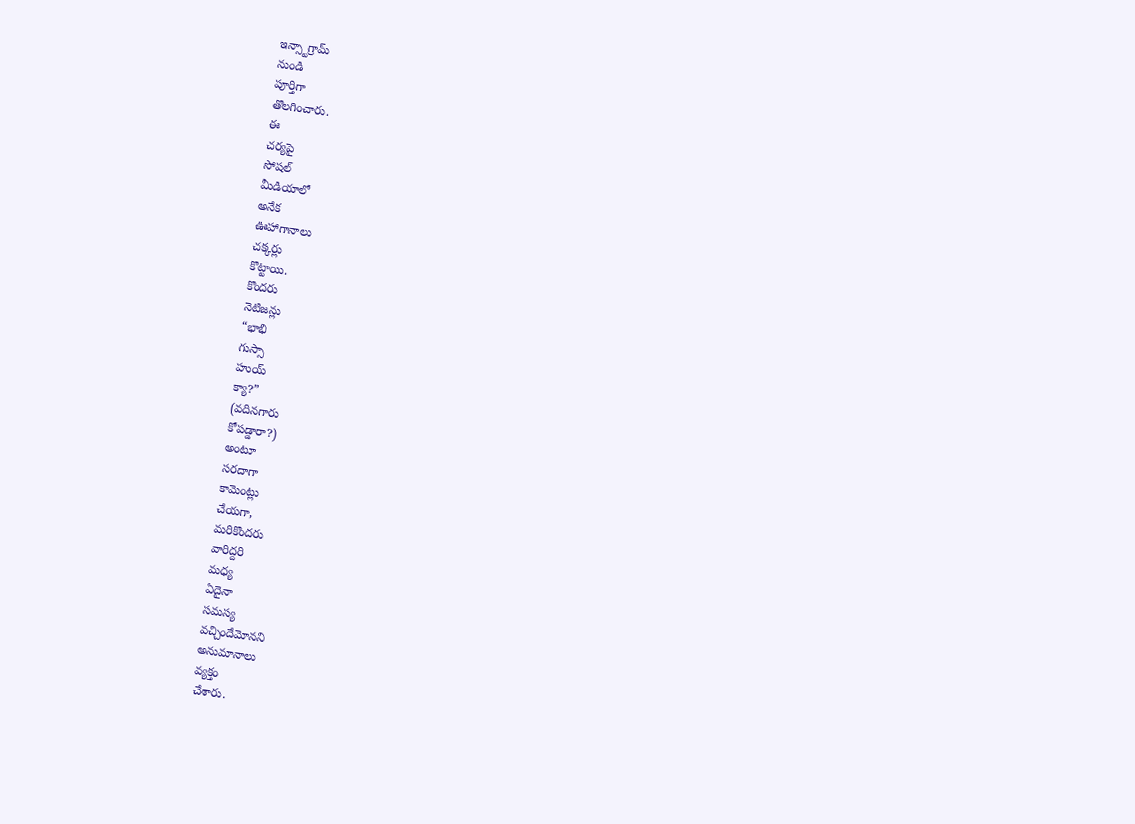ఇన్స్టాగ్రామ్
నుండి
పూర్తిగా
తొలగించారు.
ఈ
చర్యపై
సోషల్
మీడియాలో
అనేక
ఊహాగానాలు
చక్కర్లు
కొట్టాయి.
కొందరు
నెటిజన్లు
“భాభి
గుస్సా
హుయ్
క్యా?”
(వదినగారు
కోపడ్డారా?)
అంటూ
సరదాగా
కామెంట్లు
చేయగా,
మరికొందరు
వారిద్దరి
మధ్య
ఏదైనా
సమస్య
వచ్చిందేమోనని
అనుమానాలు
వ్యక్తం
చేశారు.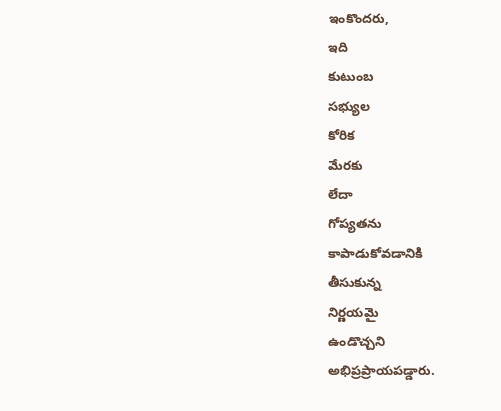ఇంకొందరు,
ఇది
కుటుంబ
సభ్యుల
కోరిక
మేరకు
లేదా
గోప్యతను
కాపాడుకోవడానికి
తీసుకున్న
నిర్ణయమై
ఉండొచ్చని
అభిప్రప్రాయపడ్డారు.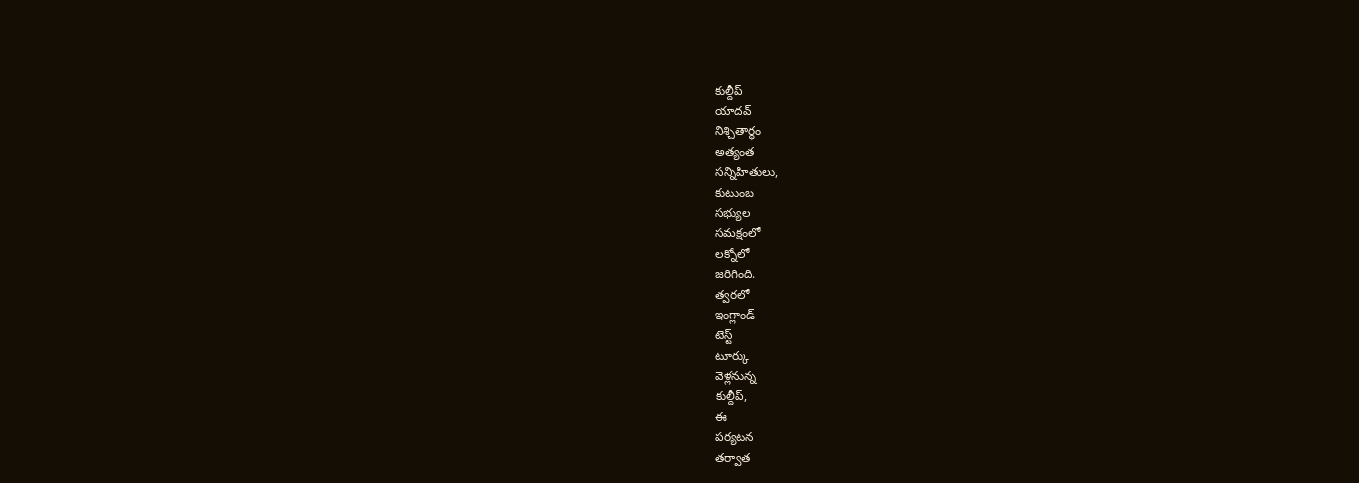కుల్దీప్
యాదవ్
నిశ్చితార్థం
అత్యంత
సన్నిహితులు,
కుటుంబ
సభ్యుల
సమక్షంలో
లక్నోలో
జరిగింది.
త్వరలో
ఇంగ్లాండ్
టెస్ట్
టూర్కు
వెళ్లనున్న
కుల్దీప్,
ఈ
పర్యటన
తర్వాత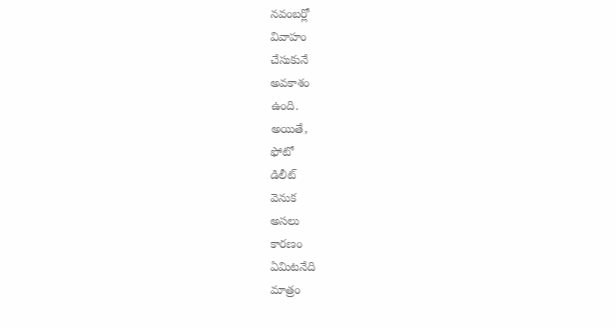నవంబర్లో
వివాహం
చేసుకునే
అవకాశం
ఉంది.
అయితే,
ఫోటో
డిలీట్
వెనుక
అసలు
కారణం
ఏమిటనేది
మాత్రం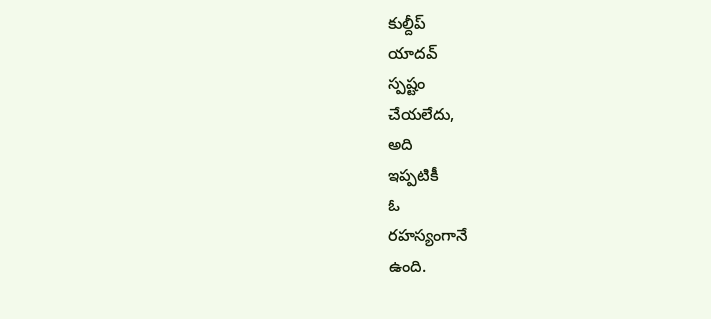కుల్దీప్
యాదవ్
స్పష్టం
చేయలేదు,
అది
ఇప్పటికీ
ఓ
రహస్యంగానే
ఉంది.